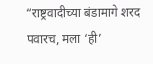“राष्ट्रवादीच्या बंडामागे शरद पवारच, मला ‘ही’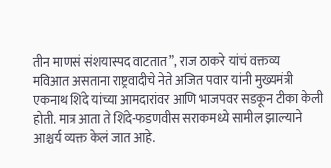तीन माणसं संशयास्पद वाटतात”, राज ठाकरे यांचं वक्तव्य
मविआत असताना राष्ट्रवादीचे नेते अजित पवार यांनी मुख्यमंत्री एकनाथ शिंदे यांच्या आमदारांवर आणि भाजपवर सडकून टीका केली होती. मात्र आता ते शिंदे-फडणवीस सराकमध्ये सामील झाल्याने आश्चर्य व्यक्त केलं जात आहे.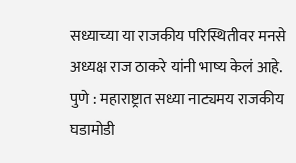सध्याच्या या राजकीय परिस्थितीवर मनसे अध्यक्ष राज ठाकरे यांनी भाष्य केलं आहे.
पुणे : महाराष्ट्रात सध्या नाट्यमय राजकीय घडामोडी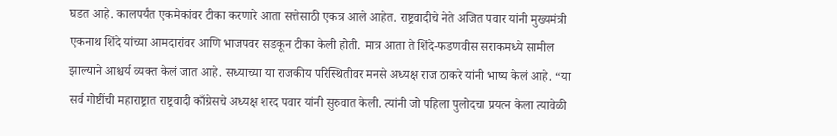घडत आहे. कालपर्यंत एकमेकांवर टीका करणारे आता सत्तेसाठी एकत्र आले आहेत. राष्ट्रवादीचे नेते अजित पवार यांनी मुख्यमंत्री एकनाथ शिंदे यांच्या आमदारांवर आणि भाजपवर सडकून टीका केली होती. मात्र आता ते शिंदे-फडणवीस सराकमध्ये सामील झाल्याने आश्चर्य व्यक्त केलं जात आहे. सध्याच्या या राजकीय परिस्थितीवर मनसे अध्यक्ष राज ठाकरे यांनी भाष्य केलं आहे. “या सर्व गोष्टींची महाराष्ट्रात राष्ट्रवादी काँग्रेसचे अध्यक्ष शरद पवार यांनी सुरुवात केली. त्यांनी जो पहिला पुलोदचा प्रयत्न केला त्यावेळी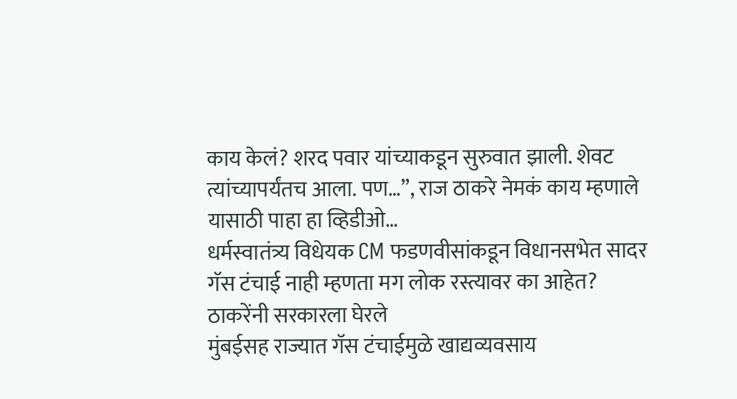काय केलं? शरद पवार यांच्याकडून सुरुवात झाली. शेवट त्यांच्यापर्यंतच आला. पण…”, राज ठाकरे नेमकं काय म्हणाले यासाठी पाहा हा व्हिडीओ…
धर्मस्वातंत्र्य विधेयक CM फडणवीसांकडून विधानसभेत सादर
गॅस टंचाई नाही म्हणता मग लोक रस्त्यावर का आहेत? ठाकरेंनी सरकारला घेरले
मुंबईसह राज्यात गॅस टंचाईमुळे खाद्यव्यवसाय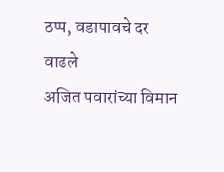ठप्प, वडापावचे दर वाढले
अजित पवारांच्या विमान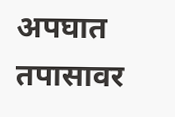अपघात तपासावर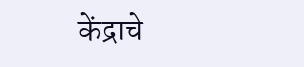केंद्राचे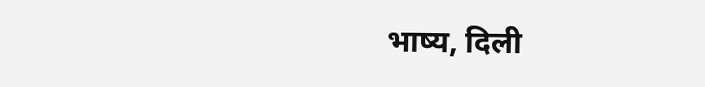भाष्य, दिली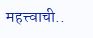महत्त्वाची..